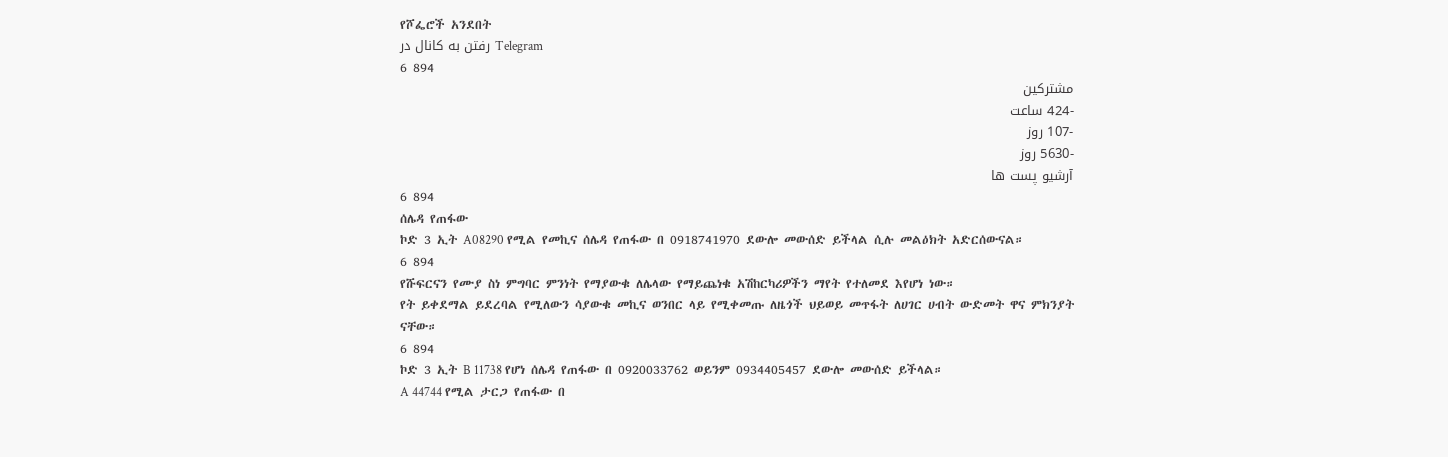የሾፌሮች አንደበት
رفتن به کانال در Telegram
6 894
مشترکین
-424 ساعت
-107 روز
-5630 روز
آرشیو پست ها
6 894
ሰሌዳ የጠፋው
ኮድ 3 ኢት A08290 የሚል የመኪና ሰሌዳ የጠፋው በ 0918741970 ደውሎ መውሰድ ይችላል ሲሉ መልዕክት አድርሰውናል።
6 894
የሹፍርናን የሙያ ስነ ምግባር ምንነት የማያውቁ ለሌላው የማይጨነቁ አሽከርካሪዎችን ማየት የተለመደ እየሆነ ነው።
የት ይቀደማል ይደረባል የሚለውን ሳያውቁ መኪና ወንበር ላይ የሚቀመጡ ለዜጎች ህይወይ መጥፋት ለሀገር ሀብት ውድመት ዋና ምክንያት ናቸው።
6 894
ኮድ 3 ኢት B 11738 የሆነ ሰሌዳ የጠፋው በ 0920033762 ወይንም 0934405457 ደውሎ መውሰድ ይችላል።
A 44744 የሚል ታርጋ የጠፋው በ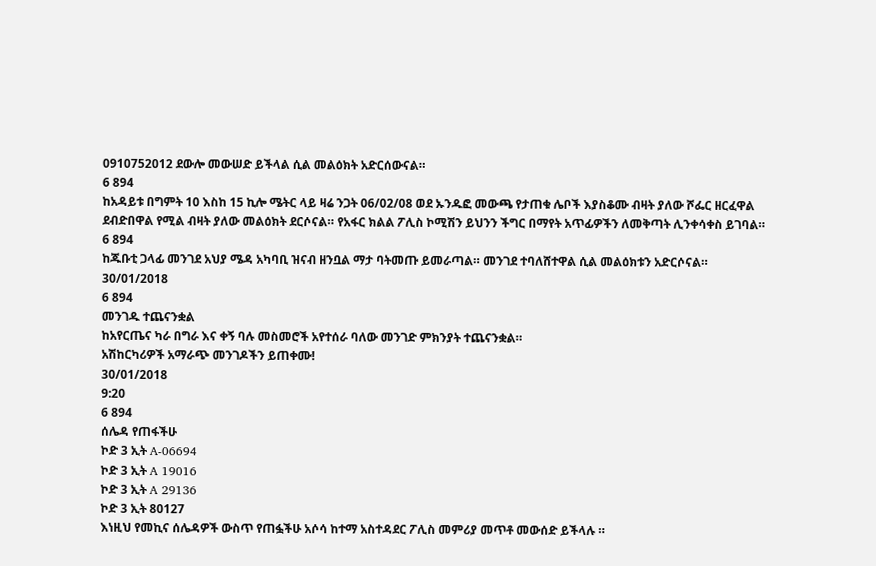0910752012 ደውሎ መውሠድ ይችላል ሲል መልዕክት አድርሰውናል።
6 894
ከአዳይቱ በግምት 10 እስከ 15 ኪሎ ሜትር ላይ ዛሬ ንጋት 06/02/08 ወደ ኡንዱፎ መውጫ የታጠቁ ሌቦች እያስቆሙ ብዛት ያለው ሾፌር ዘርፈዋል ደብድበዋል የሚል ብዛት ያለው መልዕክት ደርሶናል። የአፋር ክልል ፖሊስ ኮሚሽን ይህንን ችግር በማየት አጥፊዎችን ለመቅጣት ሊንቀሳቀስ ይገባል።
6 894
ከጁቡቲ ጋላፊ መንገደ አህያ ሜዳ አካባቢ ዝናብ ዘንቧል ማታ ባትመጡ ይመራጣል። መንገደ ተባለሸተዋል ሲል መልዕክቱን አድርሶናል።
30/01/2018
6 894
መንገዱ ተጨናንቋል
ከአየርጤና ካራ በግራ እና ቀኝ ባሉ መስመሮች አየተሰራ ባለው መንገድ ምክንያት ተጨናንቋል።
አሽከርካሪዎች አማራጭ መንገዶችን ይጠቀሙ!
30/01/2018
9:20
6 894
ሰሌዳ የጠፋችሁ
ኮድ 3 ኢት A-06694
ኮድ 3 ኢት A 19016
ኮድ 3 ኢት A 29136
ኮድ 3 ኢት 80127
እነዚህ የመኪና ሰሌዳዎች ውስጥ የጠፏችሁ አሶሳ ከተማ አስተዳደር ፖሊስ መምሪያ መጥቶ መውሰድ ይችላሉ ።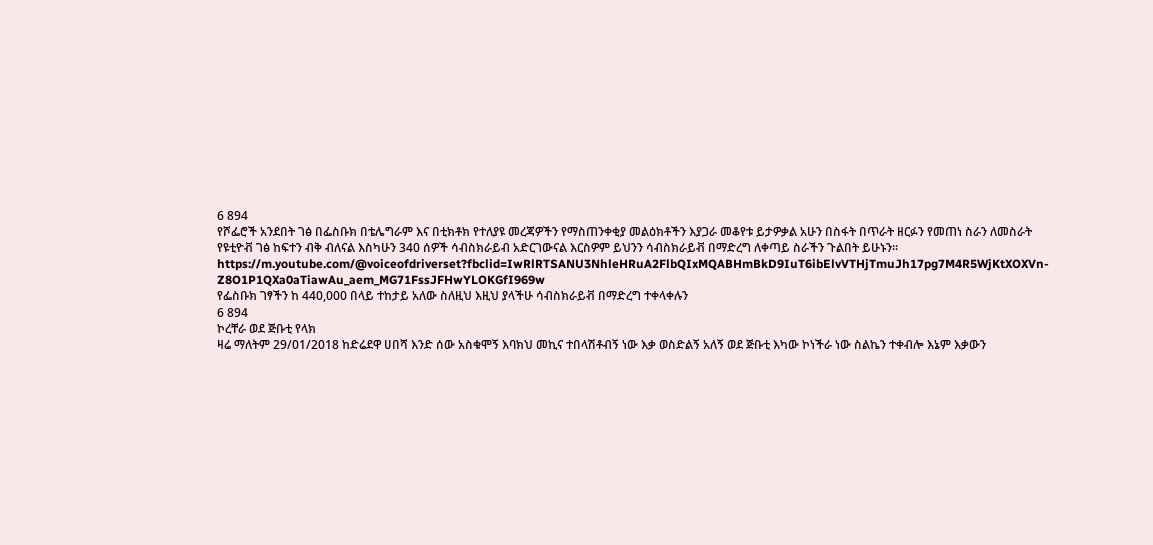6 894
የሾፌሮች አንደበት ገፅ በፌስቡክ በቴሌግራም እና በቲክቶክ የተለያዩ መረጃዎችን የማስጠንቀቂያ መልዕክቶችን እያጋራ መቆየቱ ይታዎቃል አሁን በስፋት በጥራት ዘርፉን የመጠነ ስራን ለመስራት የዩቲዮቭ ገፅ ከፍተን ብቅ ብለናል እስካሁን 340 ሰዎች ሳብስክራይብ አድርገውናል እርስዎም ይህንን ሳብስክራይቭ በማድረግ ለቀጣይ ስራችን ጉልበት ይሁኑን።
https://m.youtube.com/@voiceofdriverset?fbclid=IwRlRTSANU3NhleHRuA2FlbQIxMQABHmBkD9IuT6ibElvVTHjTmuJh17pg7M4R5WjKtXOXVn-Z8O1P1QXa0aTiawAu_aem_MG71FssJFHwYLOKGfI969w
የፌስቡክ ገፃችን ከ 440,000 በላይ ተከታይ አለው ስለዚህ እዚህ ያላችሁ ሳብስክራይቭ በማድረግ ተቀላቀሉን
6 894
ኮረቸራ ወደ ጅቡቲ የላክ
ዛሬ ማለትም 29/01/2018 ከድሬደዋ ሀበሻ እንድ ሰው አስቁሞኝ እባክህ መኪና ተበላሽቶብኝ ነው እቃ ወስድልኝ አለኝ ወደ ጅቡቲ እካው ኮነችራ ነው ስልኬን ተቀብሎ እኔም እቃውን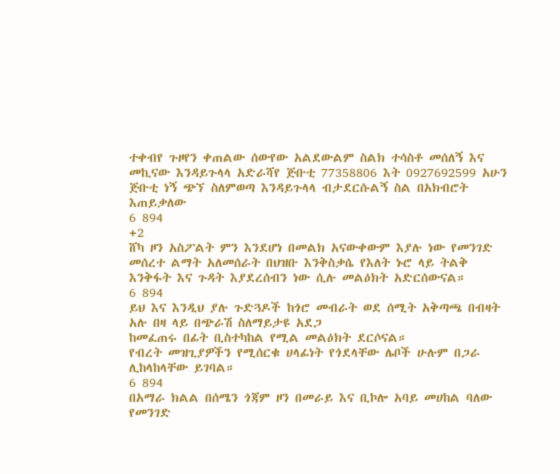ተቀብየ ጉዞየን ቀጠልው ሰውየው አልደውልም ስልክ ተሳስቶ መሰለኝ እና መኪናው እንዳይጉላላ አድራሻየ ጅቡቲ 77358806 እት 0927692599 አሁን ጅቡቲ ነኝ ጭኘ ስለምወጣ እንዳይጉላላ ብታደርሱልኝ ስል በአክብሮት እጠይቃለው
6 894
+2
ሸካ ዞን አስፖልት ምን እንደሆነ በመልክ አናውቀውም እያሉ ነው የመንገድ መሰረተ ልማት አለመሰራት በህዝቡ እንቅስቃሴ የእለት ኑሮ ላይ ትልቅ እንቅፋት እና ጉዳት እያደረሰብን ነው ሲሉ መልዕክት አድርሰውናል።
6 894
ይህ እና እንዲህ ያሉ ጉድጓዶች ከጎሮ መብራት ወደ ሰሚት አቅጣጫ በብዛት አሉ በዛ ላይ በጭራሽ ስለማይታዩ አደጋ
ከመፈጠሩ በፊት ቢስተካከል የሚል መልዕክት ደርሶናል።
የብረት መዝጊያዎችን የሚሰርቁ ሀላፊነት የጎደላቸው ሌቦች ሁሉም በጋራ ሊከላከላቸው ይገባል።
6 894
በአማራ ክልል በሰሜን ጎጃም ዞን በመራይ እና ቢኮሎ አባይ መሀከል ባለው የመንገድ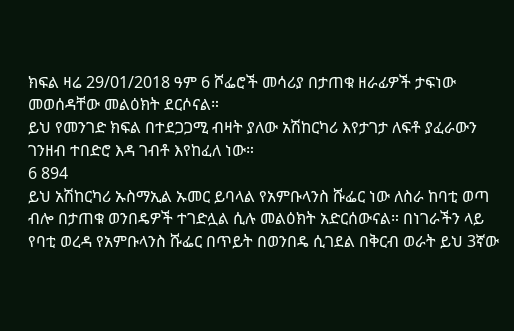ክፍል ዛሬ 29/01/2018 ዓም 6 ሾፌሮች መሳሪያ በታጠቁ ዘራፊዎች ታፍነው መወሰዳቸው መልዕክት ደርሶናል።
ይህ የመንገድ ክፍል በተደጋጋሚ ብዛት ያለው አሽከርካሪ እየታገታ ለፍቶ ያፈራውን ገንዘብ ተበድሮ እዳ ገብቶ እየከፈለ ነው።
6 894
ይህ አሽከርካሪ ኡስማኢል ኡመር ይባላል የአምቡላንስ ሹፌር ነው ለስራ ከባቲ ወጣ ብሎ በታጠቁ ወንበዴዎች ተገድሏል ሲሉ መልዕክት አድርሰውናል። በነገራችን ላይ የባቲ ወረዳ የአምቡላንስ ሹፌር በጥይት በወንበዴ ሲገደል በቅርብ ወራት ይህ 3ኛው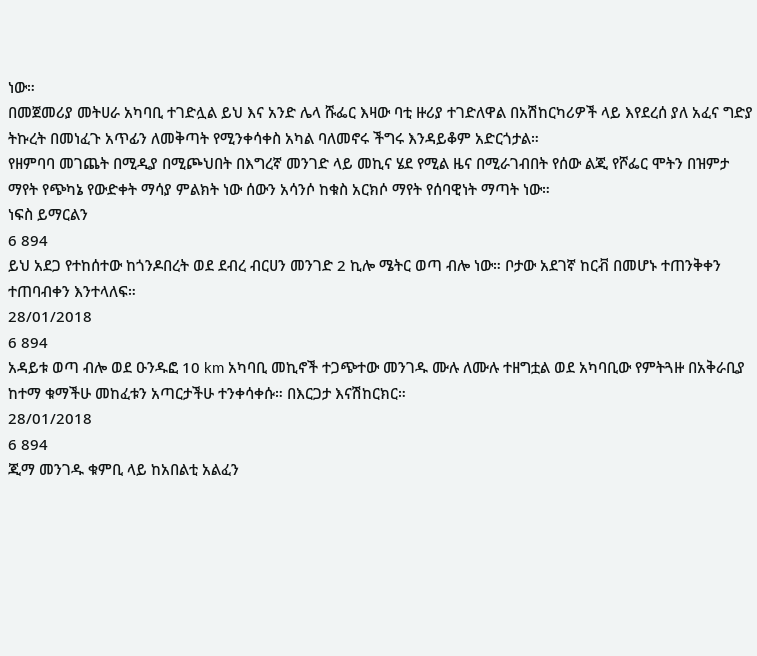ነው።
በመጀመሪያ መትሀራ አካባቢ ተገድሏል ይህ እና አንድ ሌላ ሹፌር እዛው ባቲ ዙሪያ ተገድለዋል በአሽከርካሪዎች ላይ እየደረሰ ያለ አፈና ግድያ ትኩረት በመነፈጉ አጥፊን ለመቅጣት የሚንቀሳቀስ አካል ባለመኖሩ ችግሩ እንዳይቆም አድርጎታል።
የዘምባባ መገጨት በሚዲያ በሚጮህበት በእግረኛ መንገድ ላይ መኪና ሄደ የሚል ዜና በሚራገብበት የሰው ልጂ የሾፌር ሞትን በዝምታ ማየት የጭካኔ የውድቀት ማሳያ ምልክት ነው ሰውን አሳንሶ ከቁስ አርክሶ ማየት የሰባዊነት ማጣት ነው።
ነፍስ ይማርልን
6 894
ይህ አደጋ የተከሰተው ከጎንዶበረት ወደ ደብረ ብርሀን መንገድ 2 ኪሎ ሜትር ወጣ ብሎ ነው። ቦታው አደገኛ ከርቭ በመሆኑ ተጠንቅቀን ተጠባብቀን እንተላለፍ።
28/01/2018
6 894
አዳይቱ ወጣ ብሎ ወደ ዑንዱፎ 10 km አካባቢ መኪኖች ተጋጭተው መንገዱ ሙሉ ለሙሉ ተዘግቷል ወደ አካባቢው የምትጓዙ በአቅራቢያ ከተማ ቁማችሁ መከፈቱን አጣርታችሁ ተንቀሳቀሱ። በእርጋታ እናሽከርክር።
28/01/2018
6 894
ጂማ መንገዱ ቁምቢ ላይ ከአበልቲ አልፈን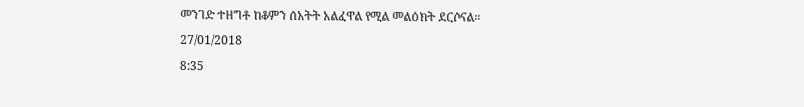መንገድ ተዘግቶ ከቆምን ሰአትት አልፈዋል የሚል መልዕክት ደርሶናል።
27/01/2018
8:35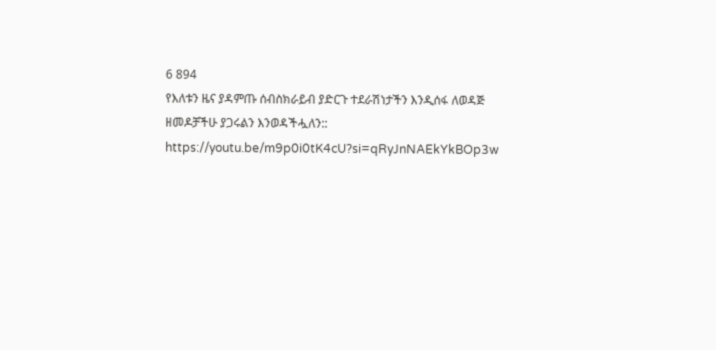6 894
የእለቱን ዜና ያዳምጡ ሰብስክራይብ ያድርጉ ተደራሽነታችን እንዲሰፋ ለወዳጅ ዘመዶቻችሁ ያጋሩልን እንወዳችሗለን::
https://youtu.be/m9p0i0tK4cU?si=qRyJnNAEkYkBOp3w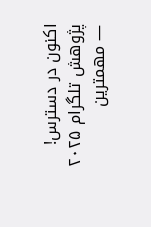اکنون در دسترس! پژوهش تلگرام ۲۰۲۵ — مهمترین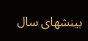بینشهای سال